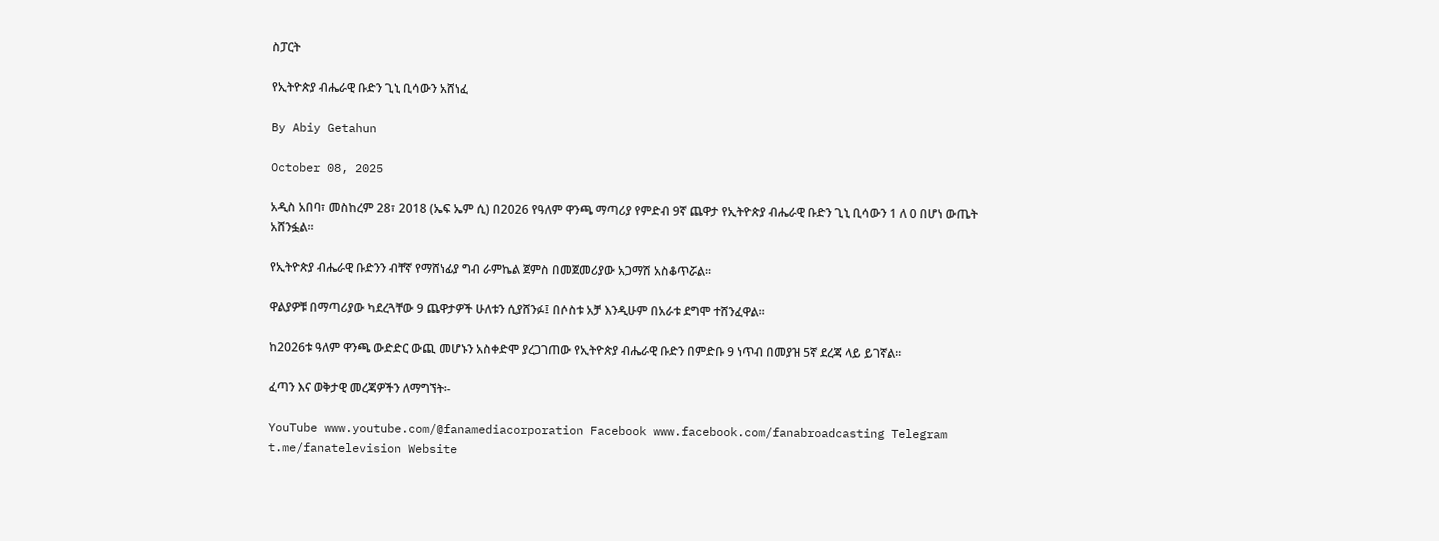ስፓርት

የኢትዮጵያ ብሔራዊ ቡድን ጊኒ ቢሳውን አሸነፈ

By Abiy Getahun

October 08, 2025

አዲስ አበባ፣ መስከረም 28፣ 2018 (ኤፍ ኤም ሲ) በ2026 የዓለም ዋንጫ ማጣሪያ የምድብ 9ኛ ጨዋታ የኢትዮጵያ ብሔራዊ ቡድን ጊኒ ቢሳውን 1 ለ 0 በሆነ ውጤት አሸንፏል፡፡

የኢትዮጵያ ብሔራዊ ቡድንን ብቸኛ የማሸነፊያ ግብ ራምኬል ጀምስ በመጀመሪያው አጋማሽ አስቆጥሯል፡፡

ዋልያዎቹ በማጣሪያው ካደረጓቸው 9 ጨዋታዎች ሁለቱን ሲያሸንፉ፤ በሶስቱ አቻ እንዲሁም በአራቱ ደግሞ ተሸንፈዋል፡፡

ከ2026ቱ ዓለም ዋንጫ ውድድር ውጪ መሆኑን አስቀድሞ ያረጋገጠው የኢትዮጵያ ብሔራዊ ቡድን በምድቡ 9 ነጥብ በመያዝ 5ኛ ደረጃ ላይ ይገኛል፡፡

ፈጣን እና ወቅታዊ መረጃዎችን ለማግኘት፡-

YouTube www.youtube.com/@fanamediacorporation Facebook www.facebook.com/fanabroadcasting Telegram t.me/fanatelevision Website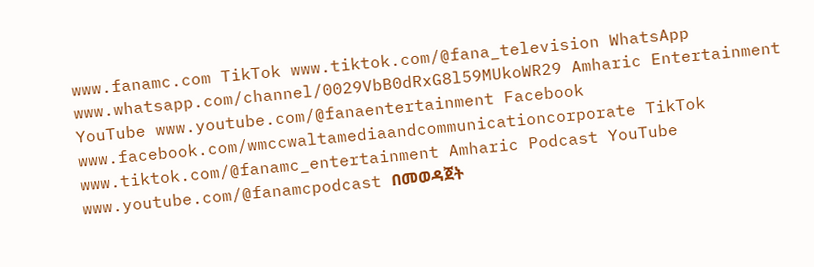www.fanamc.com TikTok www.tiktok.com/@fana_television WhatsApp www.whatsapp.com/channel/0029VbB0dRxG8l59MUkoWR29 Amharic Entertainment YouTube www.youtube.com/@fanaentertainment Facebook www.facebook.com/wmccwaltamediaandcommunicationcorporate TikTok www.tiktok.com/@fanamc_entertainment Amharic Podcast YouTube www.youtube.com/@fanamcpodcast በመወዳጀት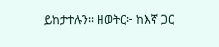ይከታተሉን፡፡ ዘወትር፦ ከእኛ ጋር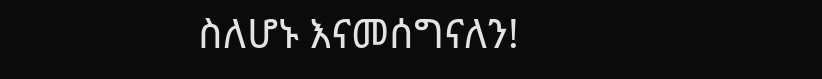ስለሆኑ እናመሰግናለን!